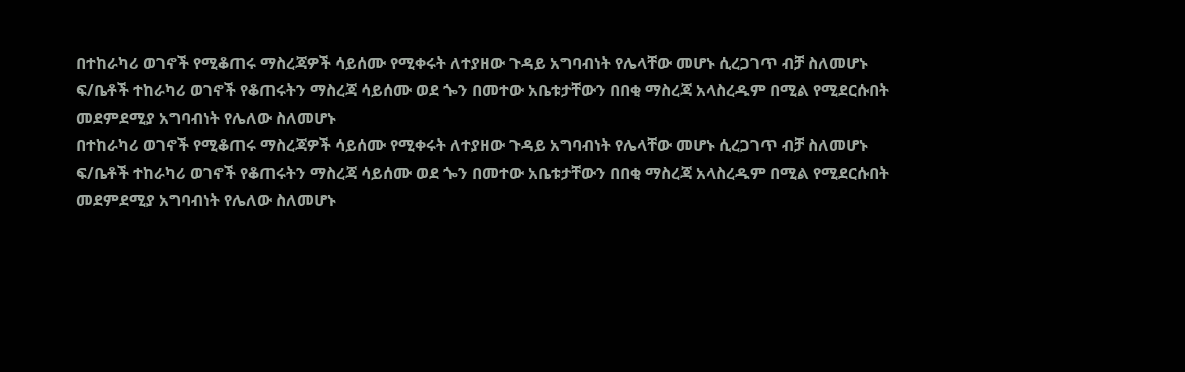በተከራካሪ ወገኖች የሚቆጠሩ ማስረጃዎች ሳይሰሙ የሚቀሩት ለተያዘው ጉዳይ አግባብነት የሌላቸው መሆኑ ሲረጋገጥ ብቻ ስለመሆኑ ፍ/ቤቶች ተከራካሪ ወገኖች የቆጠሩትን ማስረጃ ሳይሰሙ ወደ ጐን በመተው አቤቱታቸውን በበቂ ማስረጃ አላስረዱም በሚል የሚደርሱበት መደምደሚያ አግባብነት የሌለው ስለመሆኑ
በተከራካሪ ወገኖች የሚቆጠሩ ማስረጃዎች ሳይሰሙ የሚቀሩት ለተያዘው ጉዳይ አግባብነት የሌላቸው መሆኑ ሲረጋገጥ ብቻ ስለመሆኑ ፍ/ቤቶች ተከራካሪ ወገኖች የቆጠሩትን ማስረጃ ሳይሰሙ ወደ ጐን በመተው አቤቱታቸውን በበቂ ማስረጃ አላስረዱም በሚል የሚደርሱበት መደምደሚያ አግባብነት የሌለው ስለመሆኑ